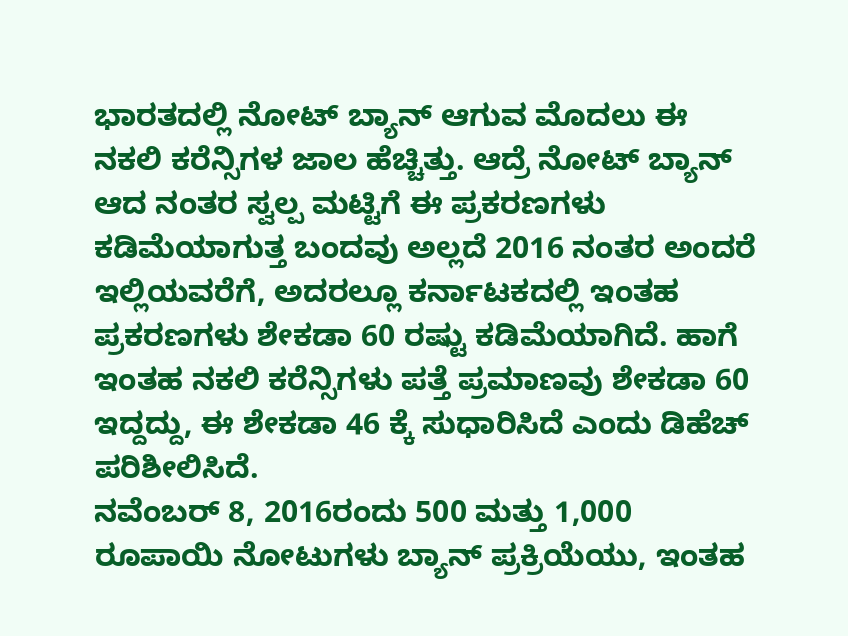ಭಾರತದಲ್ಲಿ ನೋಟ್ ಬ್ಯಾನ್ ಆಗುವ ಮೊದಲು ಈ ನಕಲಿ ಕರೆನ್ಸಿಗಳ ಜಾಲ ಹೆಚ್ಚಿತ್ತು. ಆದ್ರೆ ನೋಟ್ ಬ್ಯಾನ್ ಆದ ನಂತರ ಸ್ವಲ್ಪ ಮಟ್ಟಿಗೆ ಈ ಪ್ರಕರಣಗಳು ಕಡಿಮೆಯಾಗುತ್ತ ಬಂದವು ಅಲ್ಲದೆ 2016 ನಂತರ ಅಂದರೆ ಇಲ್ಲಿಯವರೆಗೆ, ಅದರಲ್ಲೂ ಕರ್ನಾಟಕದಲ್ಲಿ ಇಂತಹ ಪ್ರಕರಣಗಳು ಶೇಕಡಾ 60 ರಷ್ಟು ಕಡಿಮೆಯಾಗಿದೆ. ಹಾಗೆ ಇಂತಹ ನಕಲಿ ಕರೆನ್ಸಿಗಳು ಪತ್ತೆ ಪ್ರಮಾಣವು ಶೇಕಡಾ 60 ಇದ್ದದ್ದು, ಈ ಶೇಕಡಾ 46 ಕ್ಕೆ ಸುಧಾರಿಸಿದೆ ಎಂದು ಡಿಹೆಚ್ ಪರಿಶೀಲಿಸಿದೆ.
ನವೆಂಬರ್ 8, 2016ರಂದು 500 ಮತ್ತು 1,000 ರೂಪಾಯಿ ನೋಟುಗಳು ಬ್ಯಾನ್ ಪ್ರಕ್ರಿಯೆಯು, ಇಂತಹ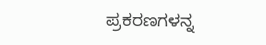ಪ್ರಕರಣಗಳನ್ನ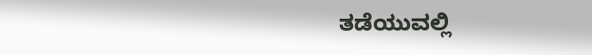ತಡೆಯುವಲ್ಲಿ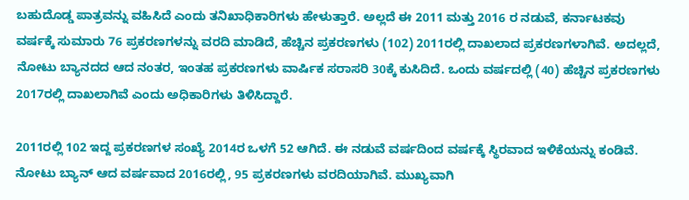ಬಹುದೊಡ್ಡ ಪಾತ್ರವನ್ನು ವಹಿಸಿದೆ ಎಂದು ತನಿಖಾಧಿಕಾರಿಗಳು ಹೇಳುತ್ತಾರೆ. ಅಲ್ಲದೆ ಈ 2011 ಮತ್ತು 2016 ರ ನಡುವೆ, ಕರ್ನಾಟಕವು ವರ್ಷಕ್ಕೆ ಸುಮಾರು 76 ಪ್ರಕರಣಗಳನ್ನು ವರದಿ ಮಾಡಿದೆ, ಹೆಚ್ಚಿನ ಪ್ರಕರಣಗಳು (102) 2011ರಲ್ಲಿ ದಾಖಲಾದ ಪ್ರಕರಣಗಳಾಗಿವೆ. ಅದಲ್ಲದೆ, ನೋಟು ಬ್ಯಾನದದ ಆದ ನಂತರ, ಇಂತಹ ಪ್ರಕರಣಗಳು ವಾರ್ಷಿಕ ಸರಾಸರಿ 30ಕ್ಕೆ ಕುಸಿದಿದೆ. ಒಂದು ವರ್ಷದಲ್ಲಿ (40) ಹೆಚ್ಚಿನ ಪ್ರಕರಣಗಳು 2017ರಲ್ಲಿ ದಾಖಲಾಗಿವೆ ಎಂದು ಅಧಿಕಾರಿಗಳು ತಿಳಿಸಿದ್ದಾರೆ.

2011ರಲ್ಲಿ 102 ಇದ್ದ ಪ್ರಕರಣಗಳ ಸಂಖ್ಯೆ 2014ರ ಒಳಗೆ 52 ಆಗಿದೆ. ಈ ನಡುವೆ ವರ್ಷದಿಂದ ವರ್ಷಕ್ಕೆ ಸ್ಥಿರವಾದ ಇಳಿಕೆಯನ್ನು ಕಂಡಿವೆ. ನೋಟು ಬ್ಯಾನ್ ಆದ ವರ್ಷವಾದ 2016ರಲ್ಲಿ, 95 ಪ್ರಕರಣಗಳು ವರದಿಯಾಗಿವೆ. ಮುಖ್ಯವಾಗಿ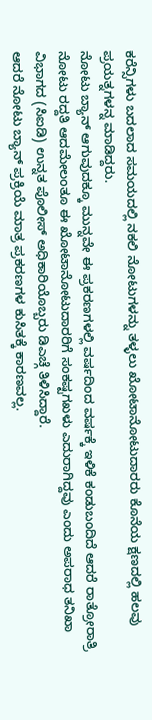ಕರೆನ್ಸಿಗಳು ಬದಲಾದ ಸಮಯದಲ್ಲಿ ನಕಲಿ ನೋಟುಗಳನ್ನು ತಳ್ಳಲು ಖೋಟಾನೋಟುದಾರರು ಕೊನೆಯ ಕ್ಷಣದಲ್ಲಿ ಹಲವು ಪ್ರಯತ್ನಗಳನ್ನ ಮಾಡಿದ್ದರು.
ನೋಟು ಬ್ಯಾನ್ ಆಗುವುದಕ್ಕೂ ಮುನ್ನವೇ ಈ ಪ್ರಕರಣಗಳಲ್ಲಿ ವರ್ಷದಿಂದ ವರ್ಷಕ್ಕೆ ಇಳಿಕೆ ಕಂಡುಬಂದಿದೆ ಆದರೆ ರಾತ್ರೋರಾತ್ರಿ ನೋಟು ರದ್ದತಿ ಆದಮೇಲಂತೂ ಈ ಖೋಟಾನೋಟುದಾರರಿಗೆ ಸಂಕಷ್ಟಗಖಳು ಎದುರಾಗಿದ್ದವು ಎಂದು ಅಪರಾಧ ತನಿಖಾ ವಿಭಾಗದ (ಸಿಐಡಿ) ಉನ್ನತ ಪೊಲೀಸ್ ಅಧಿಕಾರಿಯೊಬ್ಬರು ಡಿಎಚ್ಗೆ ತಿಳಿಸಿದ್ದಾರೆ.
ಆದರೆ ನೋಟು ಬ್ಯಾನ್ ಪ್ರಕ್ರಿಯೆ ಮಾತ್ರ ಪ್ರಕರಣಗಳ ಕುಸಿತಕ್ಕೆ ಕಾರಣವಲ್ಲ.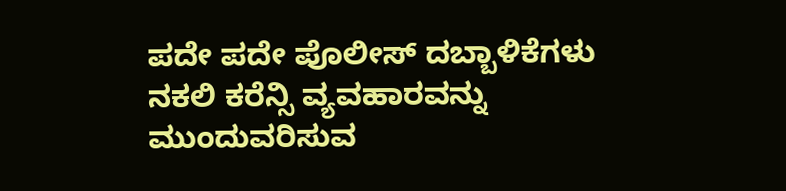ಪದೇ ಪದೇ ಪೊಲೀಸ್ ದಬ್ಬಾಳಿಕೆಗಳು ನಕಲಿ ಕರೆನ್ಸಿ ವ್ಯವಹಾರವನ್ನು ಮುಂದುವರಿಸುವ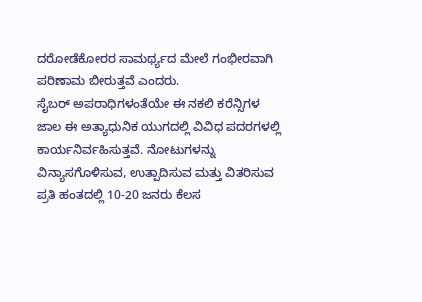ದರೋಡೆಕೋರರ ಸಾಮರ್ಥ್ಯದ ಮೇಲೆ ಗಂಭೀರವಾಗಿ ಪರಿಣಾಮ ಬೀರುತ್ತವೆ ಎಂದರು.
ಸೈಬರ್ ಅಪರಾಧಿಗಳಂತೆಯೇ ಈ ನಕಲಿ ಕರೆನ್ಸಿಗಳ ಜಾಲ ಈ ಅತ್ಯಾಧುನಿಕ ಯುಗದಲ್ಲಿ ವಿವಿಧ ಪದರಗಳಲ್ಲಿ ಕಾರ್ಯನಿರ್ವಹಿಸುತ್ತವೆ. ನೋಟುಗಳನ್ನು ವಿನ್ಯಾಸಗೊಳಿಸುವ, ಉತ್ಪಾದಿಸುವ ಮತ್ತು ವಿತರಿಸುವ ಪ್ರತಿ ಹಂತದಲ್ಲಿ 10-20 ಜನರು ಕೆಲಸ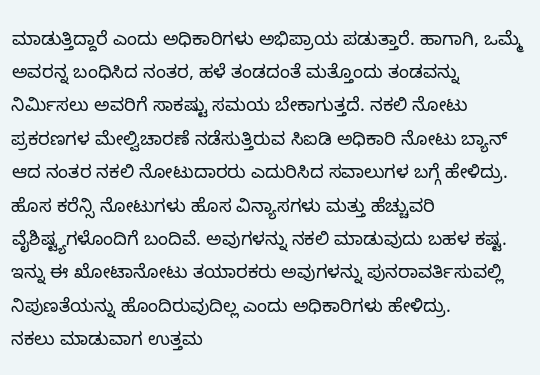ಮಾಡುತ್ತಿದ್ದಾರೆ ಎಂದು ಅಧಿಕಾರಿಗಳು ಅಭಿಪ್ರಾಯ ಪಡುತ್ತಾರೆ. ಹಾಗಾಗಿ, ಒಮ್ಮೆ ಅವರನ್ನ ಬಂಧಿಸಿದ ನಂತರ, ಹಳೆ ತಂಡದಂತೆ ಮತ್ತೊಂದು ತಂಡವನ್ನು ನಿರ್ಮಿಸಲು ಅವರಿಗೆ ಸಾಕಷ್ಟು ಸಮಯ ಬೇಕಾಗುತ್ತದೆ. ನಕಲಿ ನೋಟು ಪ್ರಕರಣಗಳ ಮೇಲ್ವಿಚಾರಣೆ ನಡೆಸುತ್ತಿರುವ ಸಿಐಡಿ ಅಧಿಕಾರಿ ನೋಟು ಬ್ಯಾನ್ ಆದ ನಂತರ ನಕಲಿ ನೋಟುದಾರರು ಎದುರಿಸಿದ ಸವಾಲುಗಳ ಬಗ್ಗೆ ಹೇಳಿದ್ರು.
ಹೊಸ ಕರೆನ್ಸಿ ನೋಟುಗಳು ಹೊಸ ವಿನ್ಯಾಸಗಳು ಮತ್ತು ಹೆಚ್ಚುವರಿ ವೈಶಿಷ್ಟ್ಯಗಳೊಂದಿಗೆ ಬಂದಿವೆ. ಅವುಗಳನ್ನು ನಕಲಿ ಮಾಡುವುದು ಬಹಳ ಕಷ್ಟ. ಇನ್ನು ಈ ಖೋಟಾನೋಟು ತಯಾರಕರು ಅವುಗಳನ್ನು ಪುನರಾವರ್ತಿಸುವಲ್ಲಿ ನಿಪುಣತೆಯನ್ನು ಹೊಂದಿರುವುದಿಲ್ಲ ಎಂದು ಅಧಿಕಾರಿಗಳು ಹೇಳಿದ್ರು.
ನಕಲು ಮಾಡುವಾಗ ಉತ್ತಮ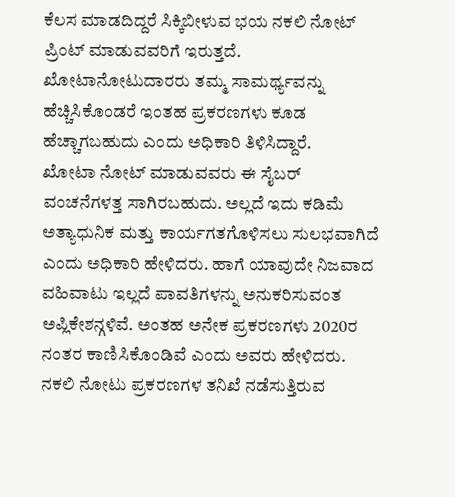ಕೆಲಸ ಮಾಡದಿದ್ದರೆ ಸಿಕ್ಕಿಬೀಳುವ ಭಯ ನಕಲಿ ನೋಟ್ ಪ್ರಿಂಟ್ ಮಾಡುವವರಿಗೆ ಇರುತ್ತದೆ. ಖೋಟಾನೋಟುದಾರರು ತಮ್ಮ ಸಾಮರ್ಥ್ಯವನ್ನು ಹೆಚ್ಚಿಸಿಕೊಂಡರೆ ಇಂತಹ ಪ್ರಕರಣಗಳು ಕೂಡ ಹೆಚ್ಚಾಗಬಹುದು ಎಂದು ಅಧಿಕಾರಿ ತಿಳಿಸಿದ್ದಾರೆ.
ಖೋಟಾ ನೋಟ್ ಮಾಡುವವರು ಈ ಸೈಬರ್ ವಂಚನೆಗಳತ್ತ ಸಾಗಿರಬಹುದು. ಅಲ್ಲದೆ ಇದು ಕಡಿಮೆ ಅತ್ಯಾಧುನಿಕ ಮತ್ತು ಕಾರ್ಯಗತಗೊಳಿಸಲು ಸುಲಭವಾಗಿದೆ ಎಂದು ಅಧಿಕಾರಿ ಹೇಳಿದರು. ಹಾಗೆ ಯಾವುದೇ ನಿಜವಾದ ವಹಿವಾಟು ಇಲ್ಲದೆ ಪಾವತಿಗಳನ್ನು ಅನುಕರಿಸುವಂತ ಅಪ್ಲಿಕೇಶನ್ಗಳಿವೆ. ಅಂತಹ ಅನೇಕ ಪ್ರಕರಣಗಳು 2020ರ ನಂತರ ಕಾಣಿಸಿಕೊಂಡಿವೆ ಎಂದು ಅವರು ಹೇಳಿದರು.
ನಕಲಿ ನೋಟು ಪ್ರಕರಣಗಳ ತನಿಖೆ ನಡೆಸುತ್ತಿರುವ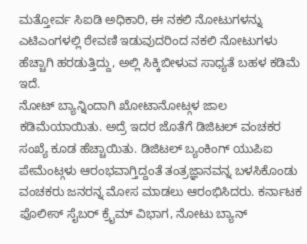ಮತ್ತೋರ್ವ ಸಿಐಡಿ ಅಧಿಕಾರಿ, ಈ ನಕಲಿ ನೋಟುಗಳನ್ನು ಎಟಿಎಂಗಳಲ್ಲಿ ಠೇವಣಿ ಇಡುವುದರಿಂದ ನಕಲಿ ನೋಟುಗಳು ಹೆಚ್ಚಾಗಿ ಹರಡುತ್ತಿದ್ದು, ಅಲ್ಲಿ ಸಿಕ್ಕಿಬೀಳುವ ಸಾಧ್ಯತೆ ಬಹಳ ಕಡಿಮೆ ಇದೆ.
ನೋಟ್ ಬ್ಯಾನ್ನಿಂದಾಗಿ ಖೋಟಾನೋಟ್ಗಳ ಜಾಲ ಕಡಿಮೆಯಾಯಿತು. ಅದ್ರೆ ಇದರ ಜೊತೆಗೆ ಡಿಜಿಟಲ್ ವಂಚಕರ ಸಂಖ್ಯೆ ಕೂಡ ಹೆಚ್ಚಾಯಿತು. ಡಿಜಿಟಲ್ ಬ್ಯಂಕಿಂಗ್ ಯುಪಿಐ ಪೇಮೆಂಟ್ಗಳು ಆರಂಭವಾಗ್ತಿದ್ದಂತೆ ತಂತ್ರಜ್ಞಾನವನ್ನ ಬಳಸಿಕೊಂಡು ವಂಚಕರು ಜನರನ್ನ ಮೋಸ ಮಾಡಲು ಆರಂಭಿಸಿದರು. ಕರ್ನಾಟಕ ಪೊಲೀಸ್ ಸೈಬರ್ ಕ್ರೈಮ್ ವಿಭಾಗ, ನೋಟು ಬ್ಯಾನ್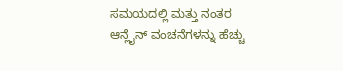ಸಮಯದಲ್ಲಿ ಮತ್ತು ನಂತರ ಆನ್ಲೈನ್ ವಂಚನೆಗಳನ್ನು ಹೆಚ್ಚು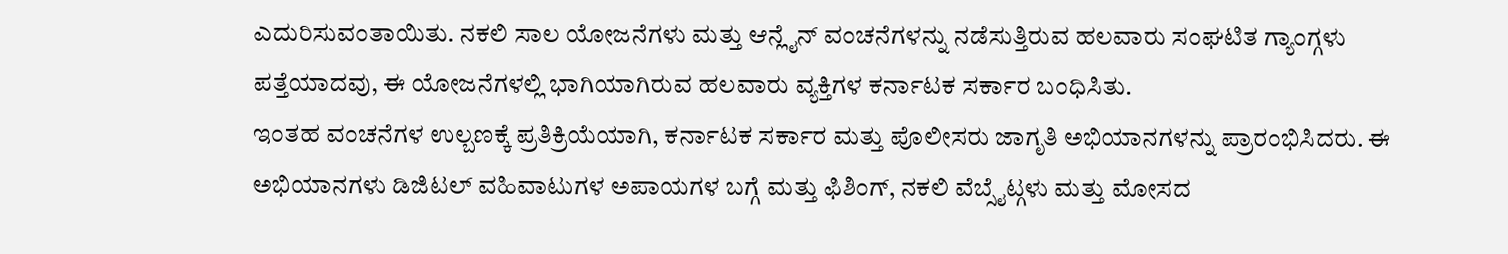ಎದುರಿಸುವಂತಾಯಿತು. ನಕಲಿ ಸಾಲ ಯೋಜನೆಗಳು ಮತ್ತು ಆನ್ಲೈನ್ ವಂಚನೆಗಳನ್ನು ನಡೆಸುತ್ತಿರುವ ಹಲವಾರು ಸಂಘಟಿತ ಗ್ಯಾಂಗ್ಗಳು ಪತ್ತೆಯಾದವು, ಈ ಯೋಜನೆಗಳಲ್ಲಿ ಭಾಗಿಯಾಗಿರುವ ಹಲವಾರು ವ್ಯಕ್ತಿಗಳ ಕರ್ನಾಟಕ ಸರ್ಕಾರ ಬಂಧಿಸಿತು.
ಇಂತಹ ವಂಚನೆಗಳ ಉಲ್ಬಣಕ್ಕೆ ಪ್ರತಿಕ್ರಿಯೆಯಾಗಿ, ಕರ್ನಾಟಕ ಸರ್ಕಾರ ಮತ್ತು ಪೊಲೀಸರು ಜಾಗೃತಿ ಅಭಿಯಾನಗಳನ್ನು ಪ್ರಾರಂಭಿಸಿದರು. ಈ ಅಭಿಯಾನಗಳು ಡಿಜಿಟಲ್ ವಹಿವಾಟುಗಳ ಅಪಾಯಗಳ ಬಗ್ಗೆ ಮತ್ತು ಫಿಶಿಂಗ್, ನಕಲಿ ವೆಬ್ಸೈಟ್ಗಳು ಮತ್ತು ಮೋಸದ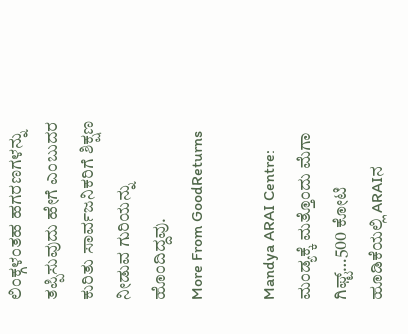ಲಿಂಕ್ಗಳಂತಹ ಹಗರಣಗಳನ್ನು ತಪ್ಪಿಸುವುದು ಹೇಗೆ ಎಂಬುದರ ಕುರಿತು ಸಾರ್ವಜನಿಕರಿಗೆ ಶಿಕ್ಷಣ ನೀಡುವ ಗುರಿಯನ್ನು ಹೊಂದಿದ್ದವು.
More From GoodReturns

Mandya ARAI Centre: ಮಂಡ್ಯಕ್ಕೆ ಮತ್ತೊಂದು ಮೆಗಾ ಗಿಫ್ಟ್…500 ಕೋಟಿ ಹೂಡಿಕೆಯಲ್ಲಿ ARAIನ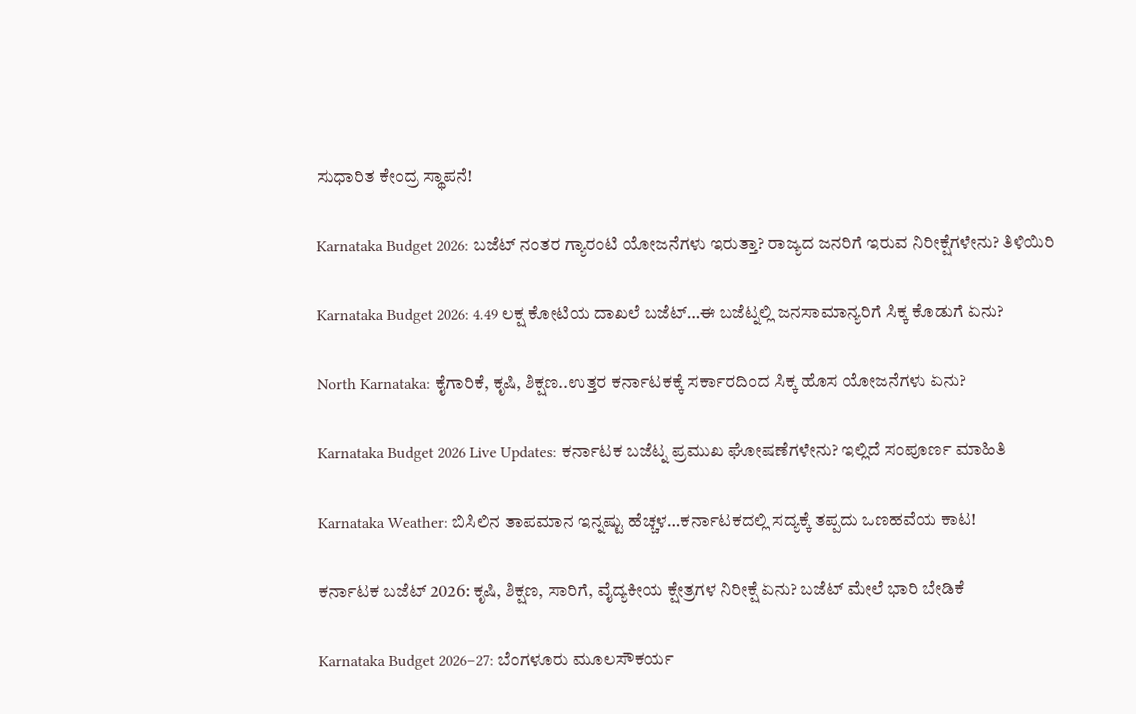ಸುಧಾರಿತ ಕೇಂದ್ರ ಸ್ಥಾಪನೆ!

Karnataka Budget 2026: ಬಜೆಟ್ ನಂತರ ಗ್ಯಾರಂಟಿ ಯೋಜನೆಗಳು ಇರುತ್ತಾ? ರಾಜ್ಯದ ಜನರಿಗೆ ಇರುವ ನಿರೀಕ್ಷೆಗಳೇನು? ತಿಳಿಯಿರಿ

Karnataka Budget 2026: 4.49 ಲಕ್ಷ ಕೋಟಿಯ ದಾಖಲೆ ಬಜೆಟ್…ಈ ಬಜೆಟ್ನಲ್ಲಿ ಜನಸಾಮಾನ್ಯರಿಗೆ ಸಿಕ್ಕ ಕೊಡುಗೆ ಏನು?

North Karnataka: ಕೈಗಾರಿಕೆ, ಕೃಷಿ, ಶಿಕ್ಷಣ..ಉತ್ತರ ಕರ್ನಾಟಕಕ್ಕೆ ಸರ್ಕಾರದಿಂದ ಸಿಕ್ಕ ಹೊಸ ಯೋಜನೆಗಳು ಏನು?

Karnataka Budget 2026 Live Updates: ಕರ್ನಾಟಕ ಬಜೆಟ್ನ ಪ್ರಮುಖ ಘೋಷಣೆಗಳೇನು? ಇಲ್ಲಿದೆ ಸಂಪೂರ್ಣ ಮಾಹಿತಿ

Karnataka Weather: ಬಿಸಿಲಿನ ತಾಪಮಾನ ಇನ್ನಷ್ಟು ಹೆಚ್ಚಳ…ಕರ್ನಾಟಕದಲ್ಲಿ ಸದ್ಯಕ್ಕೆ ತಪ್ಪದು ಒಣಹವೆಯ ಕಾಟ!

ಕರ್ನಾಟಕ ಬಜೆಟ್ 2026: ಕೃಷಿ, ಶಿಕ್ಷಣ, ಸಾರಿಗೆ, ವೈದ್ಯಕೀಯ ಕ್ಷೇತ್ರಗಳ ನಿರೀಕ್ಷೆ ಏನು? ಬಜೆಟ್ ಮೇಲೆ ಭಾರಿ ಬೇಡಿಕೆ

Karnataka Budget 2026–27: ಬೆಂಗಳೂರು ಮೂಲಸೌಕರ್ಯ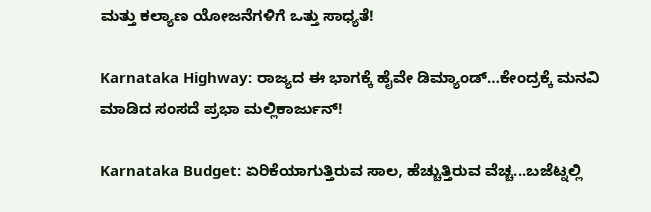ಮತ್ತು ಕಲ್ಯಾಣ ಯೋಜನೆಗಳಿಗೆ ಒತ್ತು ಸಾಧ್ಯತೆ!

Karnataka Highway: ರಾಜ್ಯದ ಈ ಭಾಗಕ್ಕೆ ಹೈವೇ ಡಿಮ್ಯಾಂಡ್…ಕೇಂದ್ರಕ್ಕೆ ಮನವಿ ಮಾಡಿದ ಸಂಸದೆ ಪ್ರಭಾ ಮಲ್ಲಿಕಾರ್ಜುನ್!

Karnataka Budget: ಏರಿಕೆಯಾಗುತ್ತಿರುವ ಸಾಲ, ಹೆಚ್ಚುತ್ತಿರುವ ವೆಚ್ಚ...ಬಜೆಟ್ನಲ್ಲಿ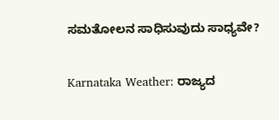ಸಮತೋಲನ ಸಾಧಿಸುವುದು ಸಾಧ್ಯವೇ?

Karnataka Weather: ರಾಜ್ಯದ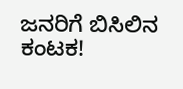ಜನರಿಗೆ ಬಿಸಿಲಿನ ಕಂಟಕ!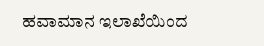ಹವಾಮಾನ ಇಲಾಖೆಯಿಂದ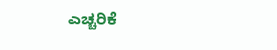ಎಚ್ಚರಿಕೆ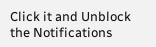Click it and Unblock the Notifications